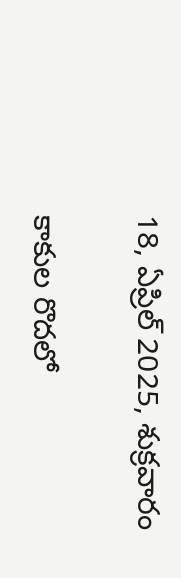18, ఏప్రిల్ 2025, శుక్రవారం

కాకుల రొదలో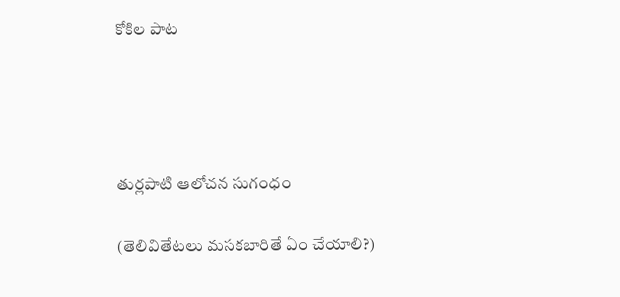కోకిల పాట




తుర్లపాటి ఆలోచన సుగంధం

(తెలివితేటలు మసకబారితే ఏం చేయాలి?)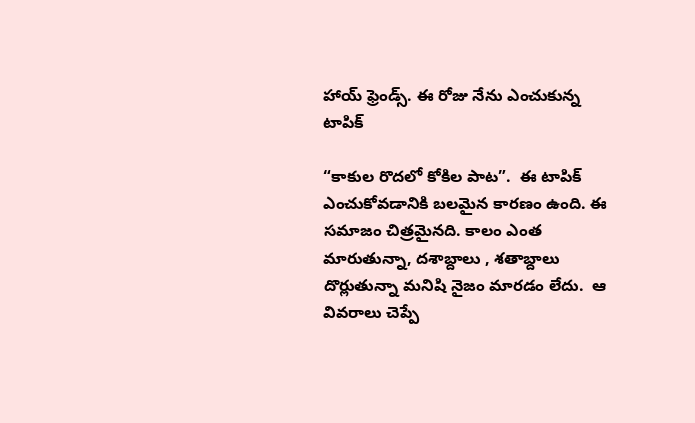హాయ్ ఫ్రెండ్స్. ఈ రోజు నేను ఎంచుకున్న టాపిక్

“కాకుల రొదలో కోకిల పాట”.  ఈ టాపిక్ ఎంచుకోవడానికి బలమైన కారణం ఉంది. ఈ సమాజం చిత్రమైనది. కాలం ఎంత మారుతున్నా, దశాబ్దాలు , శతాబ్దాలు దొర్లుతున్నా మనిషి నైజం మారడం లేదు.  ఆ వివరాలు చెప్పే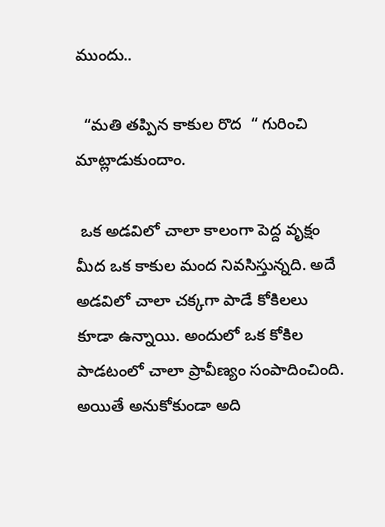ముందు..

  “మతి తప్పిన కాకుల రొద  “ గురించి మాట్లాడుకుందాం.

 ఒక అడవిలో చాలా కాలంగా పెద్ద వృక్షం మీద ఒక కాకుల మంద నివసిస్తున్నది. అదే అడవిలో చాలా చక్కగా పాడే కోకిలలు కూడా ఉన్నాయి. అందులో ఒక కోకిల పాడటంలో చాలా ప్రావీణ్యం సంపాదించింది. అయితే అనుకోకుండా అది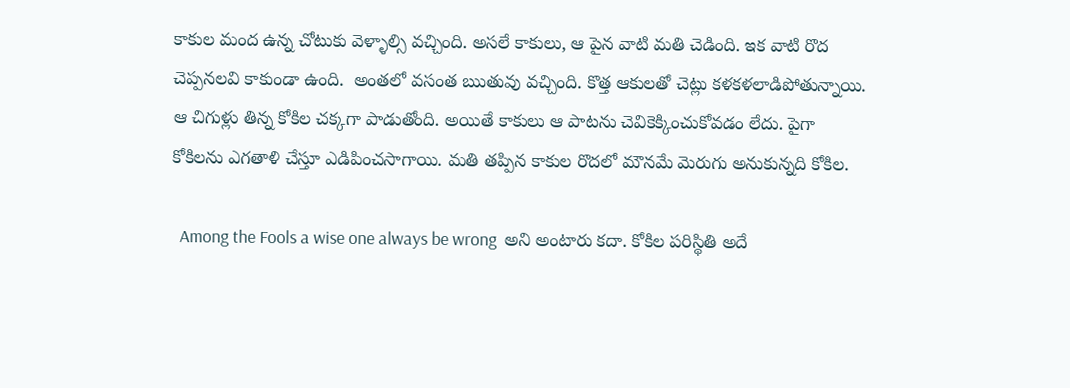కాకుల మంద ఉన్న చోటుకు వెళ్ళాల్సి వచ్చింది. అసలే కాకులు, ఆ పైన వాటి మతి చెడింది. ఇక వాటి రొద చెప్పనలవి కాకుండా ఉంది.  అంతలో వసంత ఋతువు వచ్చింది. కొత్త ఆకులతో చెట్లు కళకళలాడిపోతున్నాయి. ఆ చిగుళ్లు తిన్న కోకిల చక్కగా పాడుతోంది. అయితే కాకులు ఆ పాటను చెవికెక్కించుకోవడం లేదు. పైగా కోకిలను ఎగతాళి చేస్తూ ఎడిపించసాగాయి. మతి తప్పిన కాకుల రొదలో మౌనమే మెరుగు అనుకున్నది కోకిల.

  Among the Fools a wise one always be wrong  అని అంటారు కదా. కోకిల పరిస్థితి అదే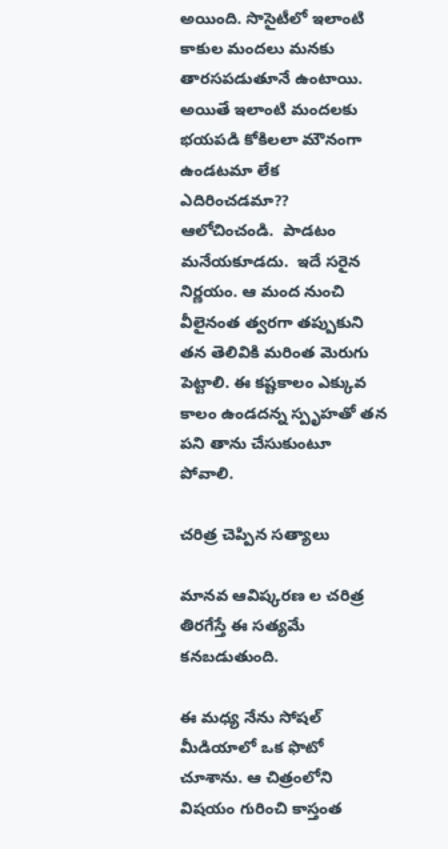అయింది. సొసైటీలో ఇలాంటి కాకుల మందలు మనకు తారసపడుతూనే ఉంటాయి. అయితే ఇలాంటి మందలకు భయపడి కోకిలలా మౌనంగా ఉండటమా లేక ఎదిరించడమా?? ఆలోచించండి.  పాడటం మనేయకూడదు.  ఇదే సరైన నిర్ణయం. ఆ మంద నుంచి వీలైనంత త్వరగా తప్పుకుని తన తెలివికి మరింత మెరుగు పెట్టాలి. ఈ కష్టకాలం ఎక్కువ కాలం ఉండదన్న స్పృహతో తన పని తాను చేసుకుంటూ పోవాలి.

చరిత్ర చెప్పిన సత్యాలు

మానవ ఆవిష్కరణ ల చరిత్ర తిరగేస్తే ఈ సత్యమే కనబడుతుంది.

ఈ మధ్య నేను సోషల్ మీడియాలో ఒక ఫొటో చూశాను. ఆ చిత్రంలోని విషయం గురించి కాస్తంత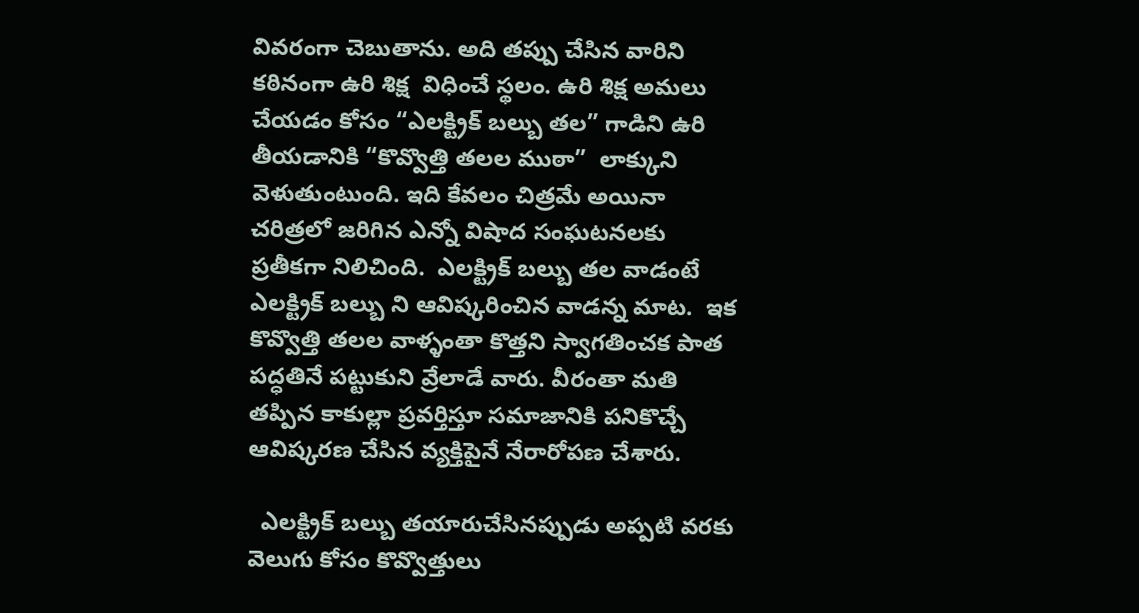వివరంగా చెబుతాను. అది తప్పు చేసిన వారిని కఠినంగా ఉరి శిక్ష  విధించే స్థలం. ఉరి శిక్ష అమలు చేయడం కోసం “ఎలక్ట్రిక్ బల్బు తల” గాడిని ఉరి తీయడానికి “కొవ్వొత్తి తలల ముఠా”  లాక్కుని వెళుతుంటుంది. ఇది కేవలం చిత్రమే అయినా చరిత్రలో జరిగిన ఎన్నో విషాద సంఘటనలకు ప్రతీకగా నిలిచింది.  ఎలక్ట్రిక్ బల్బు తల వాడంటే ఎలక్ట్రిక్ బల్బు ని ఆవిష్కరించిన వాడన్న మాట.  ఇక కొవ్వొత్తి తలల వాళ్ళంతా కొత్తని స్వాగతించక పాత పద్ధతినే పట్టుకుని వ్రేలాడే వారు. వీరంతా మతి తప్పిన కాకుల్లా ప్రవర్తిస్తూ సమాజానికి పనికొచ్చే ఆవిష్కరణ చేసిన వ్యక్తిపైనే నేరారోపణ చేశారు.

  ఎలక్ట్రిక్ బల్బు తయారుచేసినప్పుడు అప్పటి వరకు వెలుగు కోసం కొవ్వొత్తులు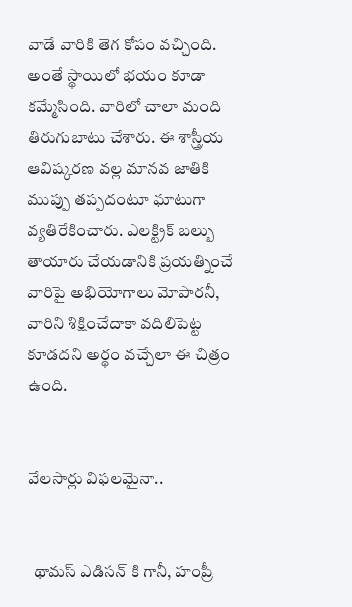వాడే వారికి తెగ కోపం వచ్చింది.  అంతే స్థాయిలో భయం కూడా కమ్మేసింది. వారిలో చాలా మంది తిరుగుబాటు చేశారు. ఈ శాస్త్రీయ ఆవిష్కరణ వల్ల మానవ జాతికి ముప్పు తప్పదంటూ ఘాటుగా వ్యతిరేకించారు. ఎలక్ట్రిక్ బల్బు తాయారు చేయడానికి ప్రయత్నించే వారిపై అభియోగాలు మోపారనీ, వారిని శిక్షించేదాకా వదిలిపెట్ట కూడదని అర్థం వచ్చేలా ఈ చిత్రం ఉంది.


వేలసార్లు విఫలమైనా..


  థామస్ ఎడిసన్ కి గానీ, హంప్రీ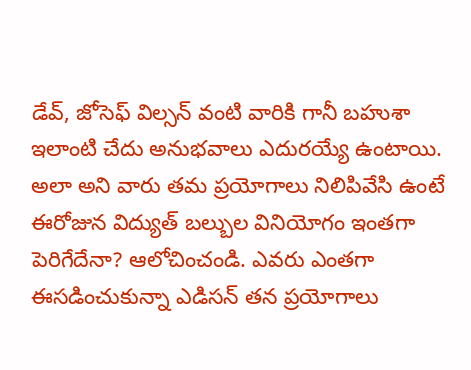డేవ్, జోసెఫ్ విల్సన్ వంటి వారికి గానీ బహుశా ఇలాంటి చేదు అనుభవాలు ఎదురయ్యే ఉంటాయి. అలా అని వారు తమ ప్రయోగాలు నిలిపివేసి ఉంటే   ఈరోజున విద్యుత్ బల్బుల వినియోగం ఇంతగా పెరిగేదేనా? ఆలోచించండి. ఎవరు ఎంతగా ఈసడించుకున్నా ఎడిసన్ తన ప్రయోగాలు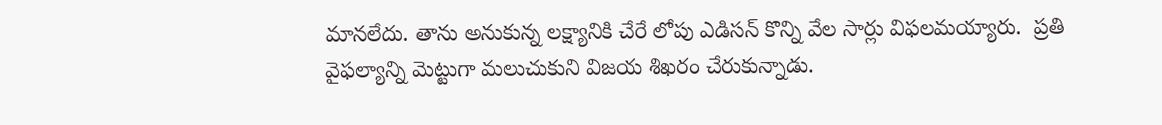మానలేదు. తాను అనుకున్న లక్ష్యానికి చేరే లోపు ఎడిసన్ కొన్ని వేల సార్లు విఫలమయ్యారు.  ప్రతి వైఫల్యాన్ని మెట్టుగా మలుచుకుని విజయ శిఖరం చేరుకున్నాడు.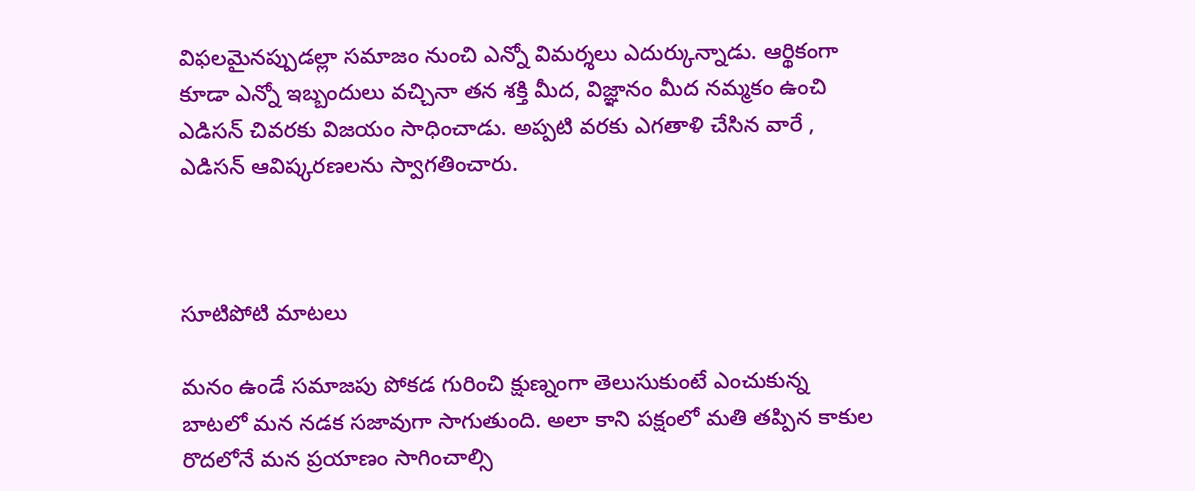విఫలమైనప్పుడల్లా సమాజం నుంచి ఎన్నో విమర్శలు ఎదుర్కున్నాడు. ఆర్థికంగా కూడా ఎన్నో ఇబ్బందులు వచ్చినా తన శక్తి మీద, విజ్ఞానం మీద నమ్మకం ఉంచి ఎడిసన్ చివరకు విజయం సాధించాడు. అప్పటి వరకు ఎగతాళి చేసిన వారే , ఎడిసన్ ఆవిష్కరణలను స్వాగతించారు.



సూటిపోటి మాటలు

మనం ఉండే సమాజపు పోకడ గురించి క్షుణ్నంగా తెలుసుకుంటే ఎంచుకున్న బాటలో మన నడక సజావుగా సాగుతుంది. అలా కాని పక్షంలో మతి తప్పిన కాకుల రొదలోనే మన ప్రయాణం సాగించాల్సి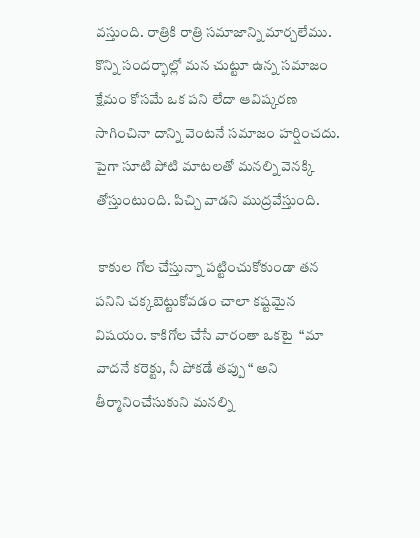వస్తుంది. రాత్రికి రాత్రి సమాజాన్ని మార్చలేము. కొన్ని సందర్భాల్లో మన చుట్టూ ఉన్న సమాజం క్షేమం కోసమే ఒక పని లేదా ఆవిష్కరణ సాగించినా దాన్ని వెంటనే సమాజం హర్షించదు. పైగా సూటి పోటి మాటలతో మనల్ని వెనక్కి తోస్తుంటుంది. పిచ్చి వాడని ముద్రవేస్తుంది.

 కాకుల గోల చేస్తున్నా పట్టించుకోకుండా తన పనిని చక్కబెట్టుకోవడం చాలా కష్టమైన విషయం. కాకిగోల చేసే వారంతా ఒకటై  “మా వాదనే కరెక్టు, నీ పోకడే తప్పు “ అని తీర్మానించేసుకుని మనల్ని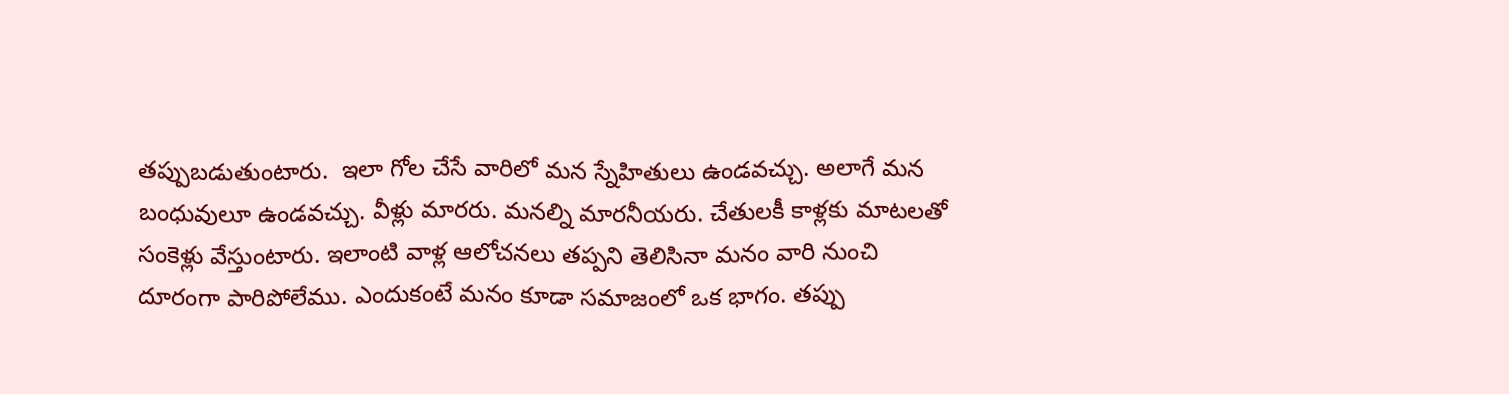తప్పుబడుతుంటారు.  ఇలా గోల చేసే వారిలో మన స్నేహితులు ఉండవచ్చు. అలాగే మన బంధువులూ ఉండవచ్చు. వీళ్లు మారరు. మనల్ని మారనీయరు. చేతులకీ కాళ్లకు మాటలతో సంకెళ్లు వేస్తుంటారు. ఇలాంటి వాళ్ల ఆలోచనలు తప్పని తెలిసినా మనం వారి నుంచి దూరంగా పారిపోలేము. ఎందుకంటే మనం కూడా సమాజంలో ఒక భాగం. తప్పు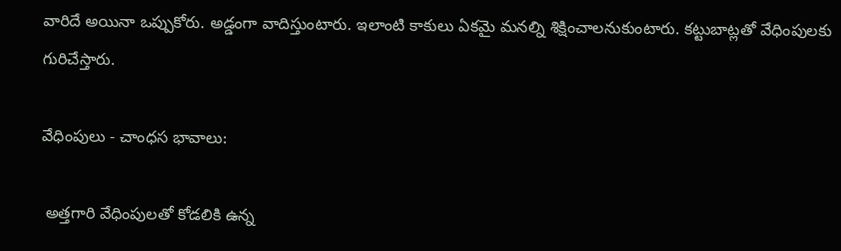వారిదే అయినా ఒప్పుకోరు. అడ్డంగా వాదిస్తుంటారు. ఇలాంటి కాకులు ఏకమై మనల్ని శిక్షించాలనుకుంటారు. కట్టుబాట్లతో వేధింపులకు గురిచేస్తారు.

వేధింపులు - చాంధస భావాలు:

 అత్తగారి వేధింపులతో కోడలికి ఉన్న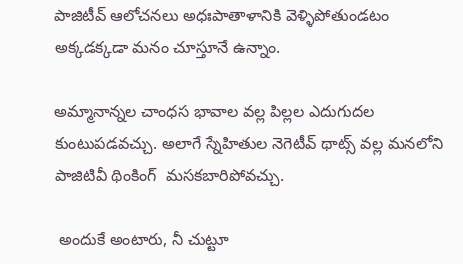పాజిటీవ్ ఆలోచనలు అధఃపాతాళానికి వెళ్ళిపోతుండటం అక్కడక్కడా మనం చూస్తూనే ఉన్నాం.

అమ్మానాన్నల చాంధస భావాల వల్ల పిల్లల ఎదుగుదల కుంటుపడవచ్చు. అలాగే స్నేహితుల నెగెటీవ్ థాట్స్ వల్ల మనలోని పాజిటివీ థింకింగ్  మసకబారిపోవచ్చు.

 అందుకే అంటారు, నీ చుట్టూ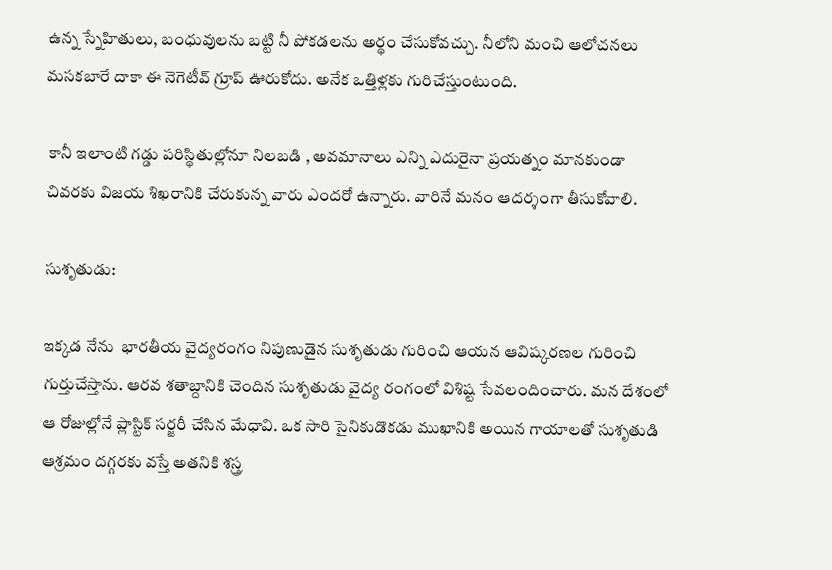ఉన్న స్నేహితులు, బంధువులను బట్టి నీ పోకడలను అర్థం చేసుకోవచ్చు. నీలోని మంచి ఆలోచనలు మసకబారే దాకా ఈ నెగెటీవ్ గ్రూప్ ఊరుకోదు. అనేక ఒత్తిళ్లకు గురిచేస్తుంటుంది.

 కానీ ఇలాంటి గడ్డు పరిస్థితుల్లోనూ నిలబడి , అవమానాలు ఎన్ని ఎదురైనా ప్రయత్నం మానకుండా చివరకు విజయ శిఖరానికి చేరుకున్న వారు ఎందరో ఉన్నారు. వారినే మనం ఆదర్శంగా తీసుకోవాలి.

సుశృతుడు:

ఇక్కడ నేను  భారతీయ వైద్యరంగం నిపుణుడైన సుశృతుడు గురించి ఆయన ఆవిష్కరణల గురించి గుర్తుచేస్తాను. ఆరవ శతాబ్దానికి చెందిన సుశృతుడు వైద్య రంగంలో విశిష్ట సేవలందించారు. మన దేశంలో ఆ రోజుల్లోనే ప్లాస్టిక్ సర్జరీ చేసిన మేధావి. ఒక సారి సైనికుడొకడు ముఖానికి అయిన గాయాలతో సుశృతుడి ఆశ్రమం దగ్గరకు వస్తే అతనికి శస్త్ర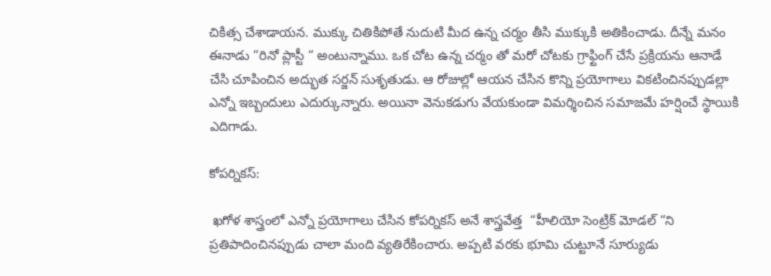చికిత్స చేశాడాయన. ముక్కు చితికిపోతే నుదుటి మీద ఉన్న చర్మం తీసి ముక్కుకి అతికించాడు. దీన్నే మనం ఈనాడు “రినో ప్లాస్టీ “ అంటున్నాము. ఒక చోట ఉన్న చర్మం తో మరో చోటకు గ్రాఫ్టింగ్ చేసే ప్రక్రియను ఆనాడే చేసి చూపించిన అద్భుత సర్జన్ సుశృతుడు. ఆ రోజుల్లో ఆయన చేసిన కొన్ని ప్రయోగాలు వికటించినప్పుడల్లా ఎన్నో ఇబ్బందులు ఎదుర్కున్నారు. అయినా వెనుకడుగు వేయకుండా విమర్శించిన సమాజమే హర్షించే స్థాయికి ఎదిగాడు.

కోపర్నికస్:

 ఖగోళ శాస్త్రంలో ఎన్నో ప్రయోగాలు చేసిన కోపర్నికస్ అనే శాస్త్రవేత్త  “హీలియో సెంట్రిక్ మోడల్ “ని ప్రతిపాదించినప్పుడు చాలా మంది వ్యతిరేకించారు. అప్పటి వరకు భూమి చుట్టూనే సూర్యుడు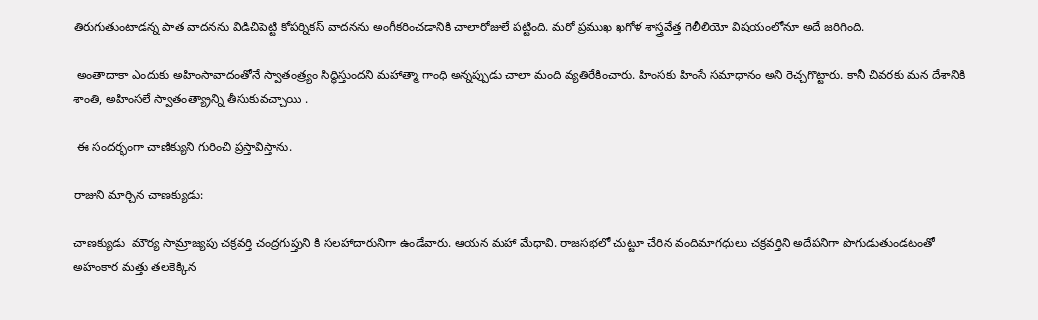తిరుగుతుంటాడన్న పాత వాదనను విడిచిపెట్టి కోపర్నికస్ వాదనను అంగీకరించడానికి చాలారోజులే పట్టింది. మరో ప్రముఖ ఖగోళ శాస్త్రవేత్త గెలీలియో విషయంలోనూ అదే జరిగింది.

 అంతాదాకా ఎందుకు అహింసావాదంతోనే స్వాతంత్ర్యం సిద్ధిస్తుందని మహాత్మా గాంధి అన్నప్పుడు చాలా మంది వ్యతిరేకించారు. హింసకు హింసే సమాధానం అని రెచ్చగొట్టారు. కానీ చివరకు మన దేశానికి శాంతి, అహింసలే స్వాతంత్య్రాన్ని తీసుకువచ్చాయి .

 ఈ సందర్భంగా చాణిక్యుని గురించి ప్రస్తావిస్తాను.

రాజుని మార్చిన చాణక్యుడు:

చాణక్యుడు  మౌర్య సామ్రాజ్యపు చక్రవర్తి చంద్రగుప్తుని కి సలహాదారునిగా ఉండేవారు. ఆయన మహా మేధావి. రాజసభలో చుట్టూ చేరిన వందిమాగధులు చక్రవర్తిని అదేపనిగా పొగుడుతుండటంతో అహంకార మత్తు తలకెక్కిన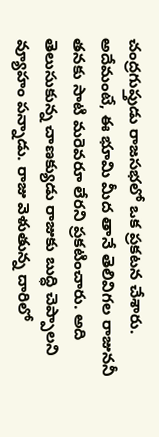చంద్రగుప్తుడు రాజసభలో ఒక ప్రకటన చేశారు. అదేమంటే, ఈ భూమి మీద తానే తెలివిగల రాజుననీ తనకు సాటి మరెవరూ లేరని ప్రకటించారు. అది తెలుసుకున్న చాణక్యుడు రాజుకు బుద్ధి చెప్పాలని వ్యూహం పన్నాడు. రాజు వెళుతున్న దారిలో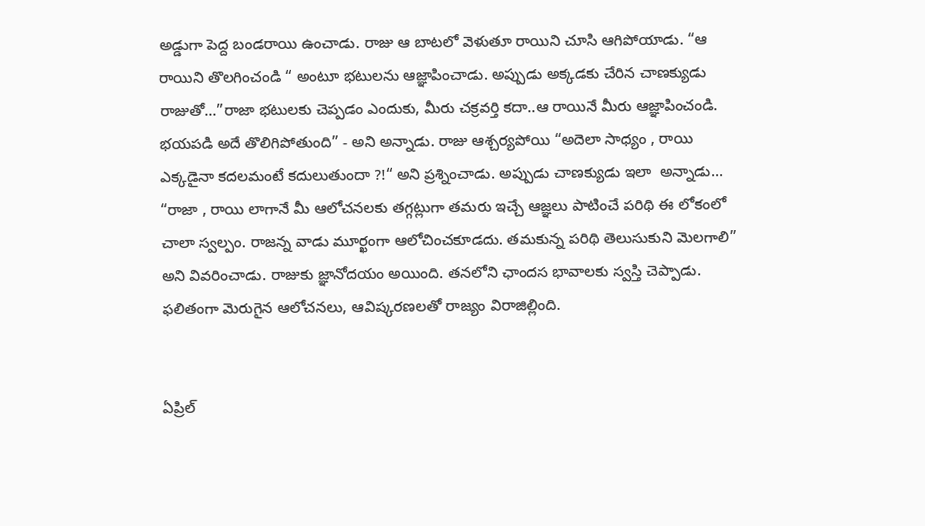అడ్డుగా పెద్ద బండరాయి ఉంచాడు. రాజు ఆ బాటలో వెళుతూ రాయిని చూసి ఆగిపోయాడు. “ఆ రాయిని తొలగించండి “ అంటూ భటులను ఆజ్ఞాపించాడు. అప్పుడు అక్కడకు చేరిన చాణక్యుడు  రాజుతో...”రాజా భటులకు చెప్పడం ఎందుకు, మీరు చక్రవర్తి కదా..ఆ రాయినే మీరు ఆజ్ఞాపించండి. భయపడి అదే తొలిగిపోతుంది” - అని అన్నాడు. రాజు ఆశ్చర్యపోయి “అదెలా సాధ్యం , రాయి ఎక్కడైనా కదలమంటే కదులుతుందా ?!“ అని ప్రశ్నించాడు. అప్పుడు చాణక్యుడు ఇలా  అన్నాడు... “రాజా , రాయి లాగానే మీ ఆలోచనలకు తగ్గట్లుగా తమరు ఇచ్చే ఆజ్ఞలు పాటించే పరిథి ఈ లోకంలో చాలా స్వల్పం. రాజన్న వాడు మూర్ఖంగా ఆలోచించకూడదు. తమకున్న పరిథి తెలుసుకుని మెలగాలి” అని వివరించాడు. రాజుకు జ్ఞానోదయం అయింది. తనలోని ఛాందస భావాలకు స్వస్తి చెప్పాడు. ఫలితంగా మెరుగైన ఆలోచనలు, ఆవిష్కరణలతో రాజ్యం విరాజిల్లింది.


ఏప్రిల్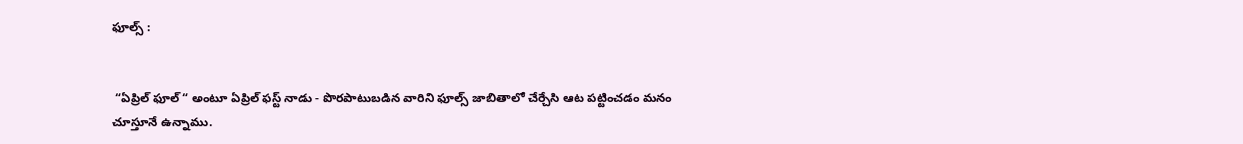ఫూల్స్ :


 “ఏప్రిల్ ఫూల్ “ అంటూ ఏప్రిల్ ఫస్ట్ నాడు - పొరపాటుబడిన వారిని ఫూల్స్ జాబితాలో చేర్చేసి ఆట పట్టించడం మనం చూస్తూనే ఉన్నాము.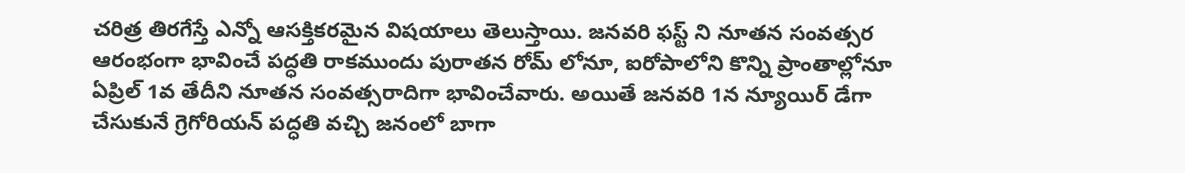చరిత్ర తిరగేస్తే ఎన్నో ఆసక్తికరమైన విషయాలు తెలుస్తాయి. జనవరి ఫస్ట్ ని నూతన సంవత్సర ఆరంభంగా భావించే పద్ధతి రాకముందు పురాతన రోమ్ లోనూ, ఐరోపాలోని కొన్ని ప్రాంతాల్లోనూ ఏప్రిల్ 1వ తేదీని నూతన సంవత్సరాదిగా భావించేవారు. అయితే జనవరి 1న న్యూయిర్ డేగా చేసుకునే గ్రెగోరియన్ పద్ధతి వచ్చి జనంలో బాగా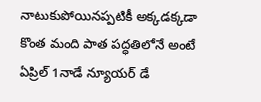నాటుకుపోయినప్పటికీ అక్కడక్కడా కొంత మంది పాత పద్ధతిలోనే అంటే ఏప్రిల్ 1నాడే న్యూయర్ డే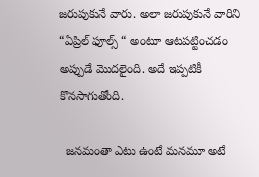జరుపుకునే వారు. అలా జరుపుకునే వారిని “ఏప్రిల్ ఫూల్స్ “ అంటూ ఆటపట్టించడం అప్పుడే మొదలైంది. అదే ఇప్పటికీ కొనసాగుతోంది.

  జనమంతా ఎటు ఉంటే మనమూ అటే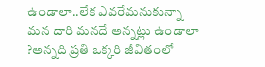ఉండాలా..లేక ఎవరేమనుకున్నా మన దారి మనదే అన్నట్లు ఉండాలా ?అన్నది ప్రతి ఒక్కరి జీవితంలో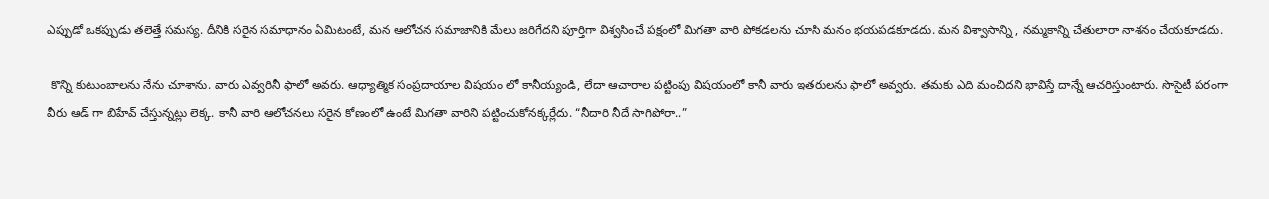ఎప్పుడో ఒకప్పుడు తలెత్తే సమస్య. దీనికి సరైన సమాధానం ఏమిటంటే, మన ఆలోచన సమాజానికి మేలు జరిగేదని పూర్తిగా విశ్వసించే పక్షంలో మిగతా వారి పోకడలను చూసి మనం భయపడకూడదు. మన విశ్వాసాన్ని , నమ్మకాన్ని చేతులారా నాశనం చేయకూడదు.

 కొన్ని కుటుంబాలను నేను చూశాను. వారు ఎవ్వరినీ ఫాలో అవరు. ఆధ్యాత్మిక సంప్రదాయాల విషయం లో కానీయ్యండి, లేదా ఆచారాల పట్టింపు విషయంలో కానీ వారు ఇతరులను ఫాలో అవ్వరు. తమకు ఎది మంచిదని భావిస్తే దాన్నే ఆచరిస్తుంటారు. సొసైటీ పరంగా వీరు ఆడ్ గా బిహేవ్ చేస్తున్నట్లు లెక్క. కానీ వారి ఆలోచనలు సరైన కోణంలో ఉంటే మిగతా వారిని పట్టించుకోనక్కర్లేదు. “నీదారి నీదే సాగిపోరా..”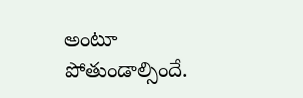అంటూ పోతుండాల్సిందే.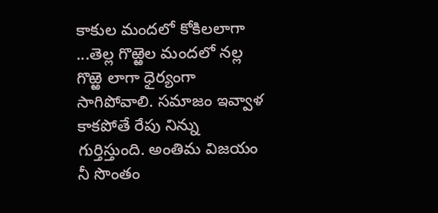కాకుల మందలో కోకిలలాగా ...తెల్ల గొఱ్ఱెల మందలో నల్ల గొఱ్ఱె లాగా ధైర్యంగా సాగిపోవాలి. సమాజం ఇవ్వాళ కాకపోతే రేపు నిన్ను గుర్తిస్తుంది. అంతిమ విజయం నీ సొంతం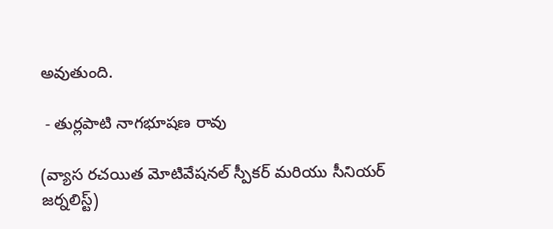అవుతుంది.

 - తుర్లపాటి నాగభూషణ రావు

(వ్యాస రచయిత మోటివేషనల్ స్పీకర్ మరియు సీనియర్ జర్నలిస్ట్)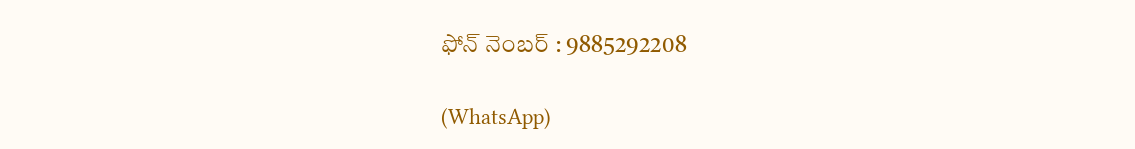ఫోన్ నెంబర్ : 9885292208

(WhatsApp)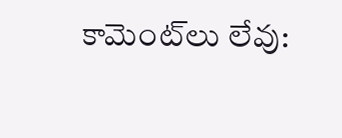కామెంట్‌లు లేవు: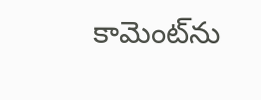కామెంట్‌ను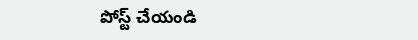పోస్ట్ చేయండి